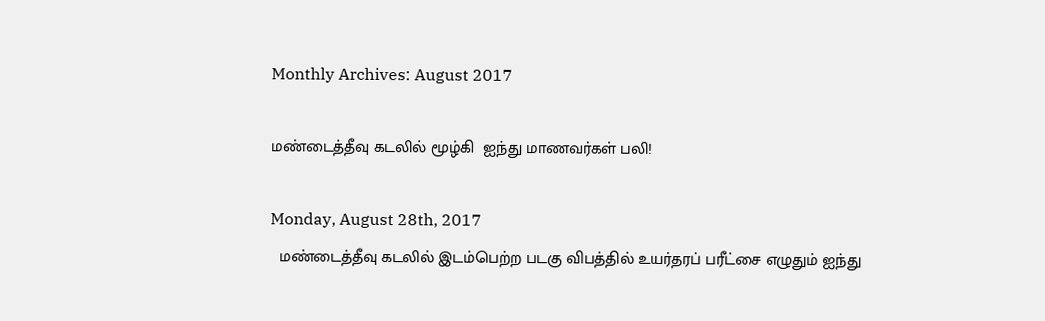Monthly Archives: August 2017

மண்டைத்தீவு கடலில் மூழ்கி  ஐந்து மாணவர்கள் பலி!

Monday, August 28th, 2017
  மண்டைத்தீவு கடலில் இடம்பெற்ற படகு விபத்தில் உயர்தரப் பரீட்சை எழுதும் ஐந்து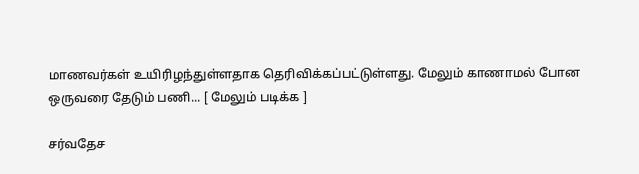மாணவர்கள் உயிரிழந்துள்ளதாக தெரிவிக்கப்பட்டுள்ளது. மேலும் காணாமல் போன ஒருவரை தேடும் பணி... [ மேலும் படிக்க ]

சர்வதேச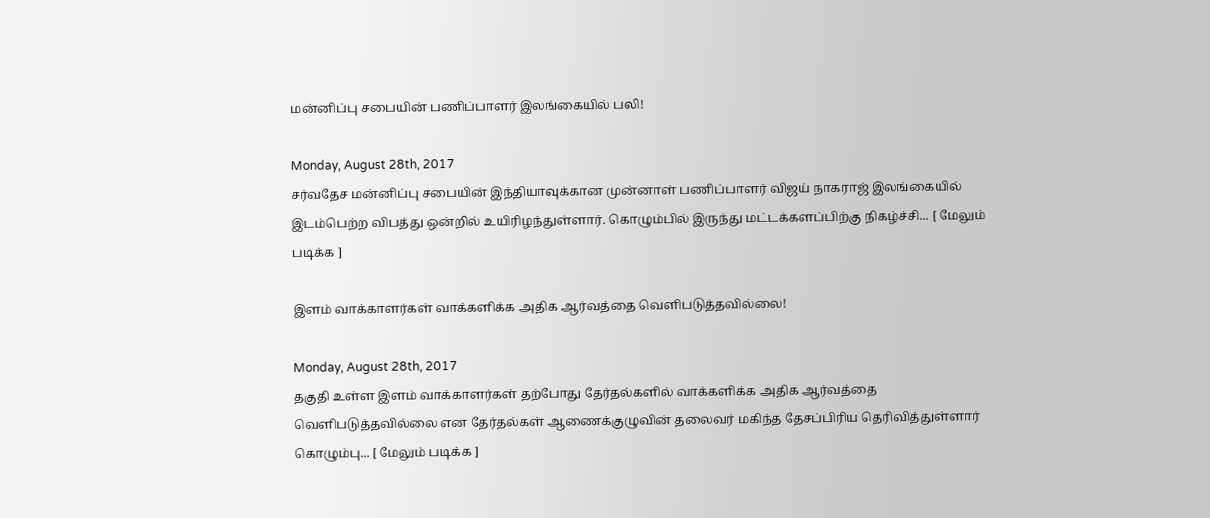மன்னிப்பு சபையின் பணிப்பாளர் இலங்கையில் பலி!

Monday, August 28th, 2017
சர்வதேச மன்னிப்பு சபையின் இந்தியாவுக்கான முன்னாள் பணிப்பாளர் விஜய் நாகராஜ் இலங்கையில் இடம்பெற்ற விபத்து ஒன்றில் உயிரிழந்துள்ளார். கொழும்பில் இருந்து மட்டக்களப்பிற்கு நிகழ்ச்சி... [ மேலும் படிக்க ]

இளம் வாக்காளர்கள் வாக்களிக்க அதிக ஆர்வத்தை வெளிபடுத்தவில்லை!

Monday, August 28th, 2017
தகுதி உள்ள இளம் வாக்காளர்கள் தற்போது தேர்தல்களில் வாக்களிக்க அதிக ஆர்வத்தை வெளிபடுத்தவில்லை என தேர்தல்கள் ஆணைக்குழுவின் தலைவர் மகிந்த தேசப்பிரிய தெரிவித்துள்ளார் கொழும்பு... [ மேலும் படிக்க ]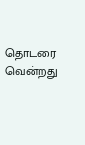தொடரை வென்றது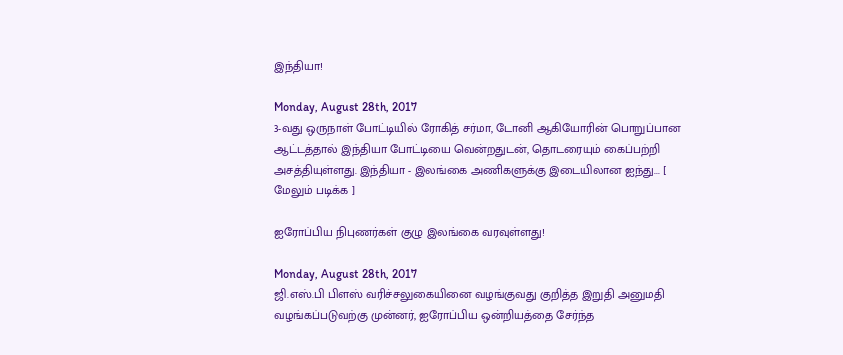இந்தியா!

Monday, August 28th, 2017
3-வது ஒருநாள் போட்டியில் ரோகித் சர்மா, டோனி ஆகியோரின் பொறுப்பான ஆட்டத்தால் இந்தியா போட்டியை வென்றதுடன், தொடரையும் கைப்பற்றி அசத்தியுள்ளது. இந்தியா - இலங்கை அணிகளுக்கு இடையிலான ஐந்து... [ மேலும் படிக்க ]

ஐரோப்பிய நிபுணர்கள் குழு இலங்கை வரவுள்ளது!

Monday, August 28th, 2017
ஜி.எஸ்.பி பிளஸ் வரிச்சலுகையினை வழங்குவது குறித்த இறுதி அனுமதி வழங்கப்படுவற்கு முன்னர், ஐரோப்பிய ஒன்றியத்தை சேர்ந்த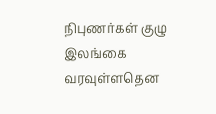நிபுணர்கள் குழு இலங்கை வரவுள்ளதென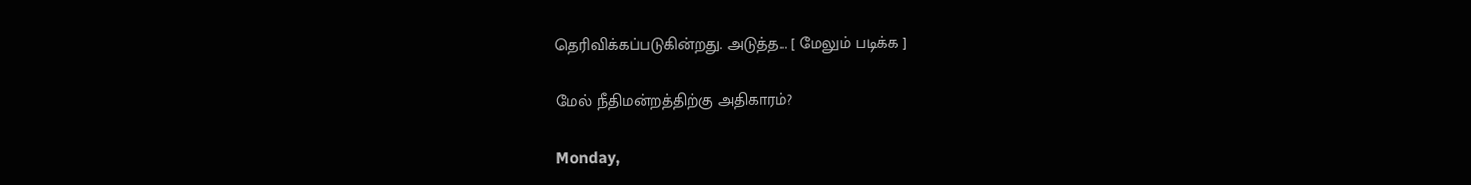தெரிவிக்கப்படுகின்றது. அடுத்த... [ மேலும் படிக்க ]

மேல் நீதிமன்றத்திற்கு அதிகாரம்?

Monday,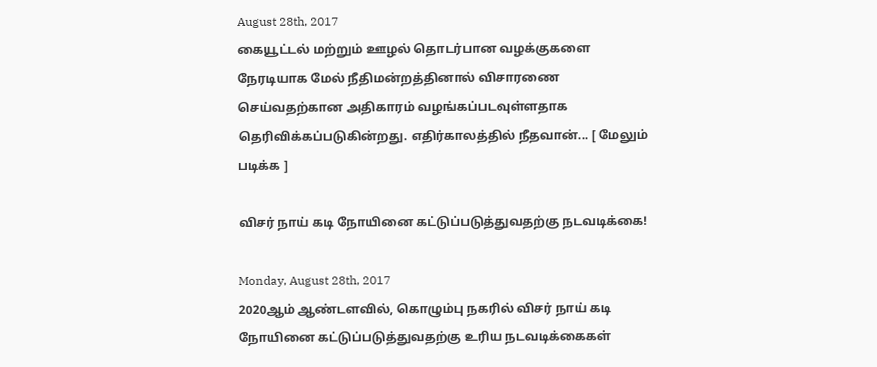August 28th, 2017
கையூட்டல் மற்றும் ஊழல் தொடர்பான வழக்குகளை நேரடியாக மேல் நீதிமன்றத்தினால் விசாரணை செய்வதற்கான அதிகாரம் வழங்கப்படவுள்ளதாக தெரிவிக்கப்படுகின்றது. எதிர்காலத்தில் நீதவான்... [ மேலும் படிக்க ]

விசர் நாய் கடி நோயினை கட்டுப்படுத்துவதற்கு நடவடிக்கை!

Monday, August 28th, 2017
2020ஆம் ஆண்டளவில், கொழும்பு நகரில் விசர் நாய் கடி நோயினை கட்டுப்படுத்துவதற்கு உரிய நடவடிக்கைகள்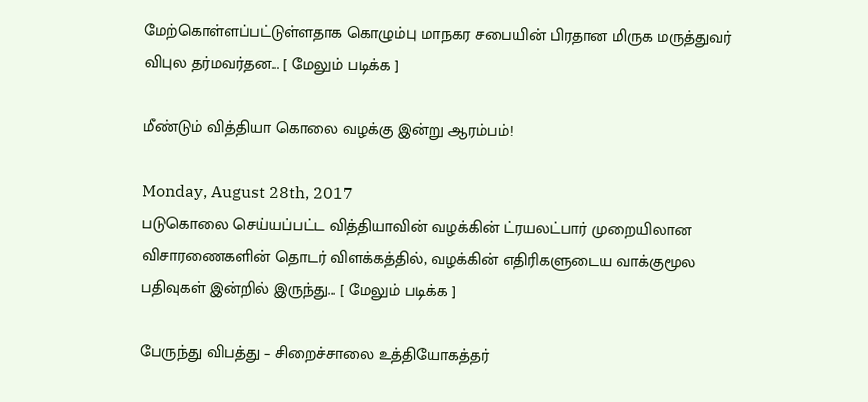மேற்கொள்ளப்பட்டுள்ளதாக கொழும்பு மாநகர சபையின் பிரதான மிருக மருத்துவர் விபுல தர்மவர்தன... [ மேலும் படிக்க ]

மீண்டும் வித்தியா கொலை வழக்கு இன்று ஆரம்பம்!

Monday, August 28th, 2017
படுகொலை செய்யப்பட்ட வித்தியாவின் வழக்கின் ட்ரயலட்பார் முறையிலான விசாரணைகளின் தொடர் விளக்கத்தில், வழக்கின் எதிரிகளுடைய வாக்குமூல பதிவுகள் இன்றில் இருந்து... [ மேலும் படிக்க ]

பேருந்து விபத்து – சிறைச்சாலை உத்தியோகத்தர்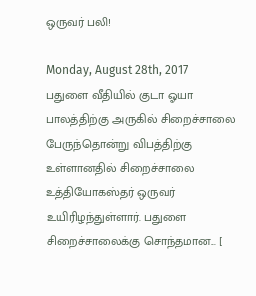ஒருவர் பலி!

Monday, August 28th, 2017
பதுளை வீதியில் குடா ஓயா பாலத்திற்கு அருகில் சிறைச்சாலை பேருந்தொன்று விபத்திற்கு உள்ளானதில் சிறைச்சாலை உத்தியோகஸ்தர் ஒருவர் உயிரிழந்துள்ளார். பதுளை சிறைச்சாலைக்கு சொந்தமான... [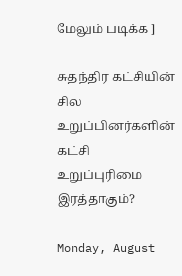மேலும் படிக்க ]

சுதந்திர கட்சியின் சில உறுப்பினர்களின் கட்சி உறுப்புரிமை இரத்தாகும்?

Monday, August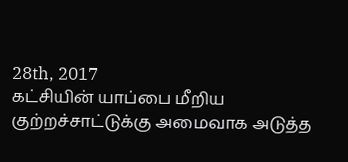28th, 2017
கட்சியின் யாப்பை மீறிய குற்றச்சாட்டுக்கு அமைவாக அடுத்த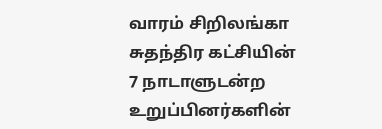வாரம் சிறிலங்கா சுதந்திர கட்சியின் 7 நாடாளுடன்ற உறுப்பினர்களின்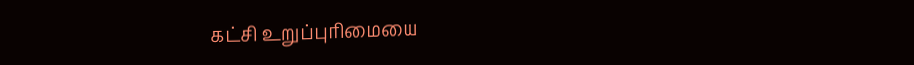கட்சி உறுப்புரிமையை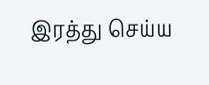இரத்து செய்ய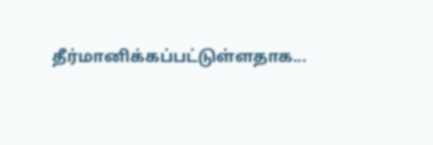தீர்மானிக்கப்பட்டுள்ளதாக...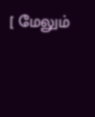[ மேலும்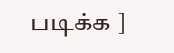படிக்க ]